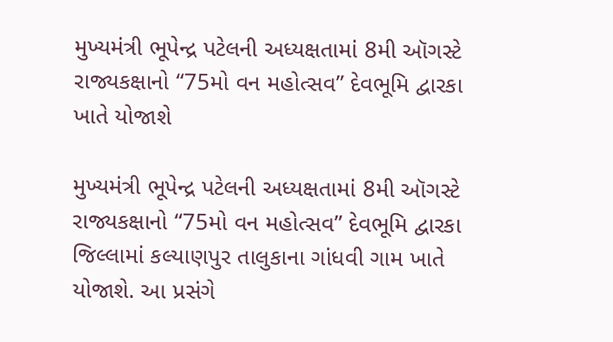મુખ્યમંત્રી ભૂપેન્દ્ર પટેલની અધ્યક્ષતામાં 8મી ઑગસ્ટે રાજ્યકક્ષાનો “75મો વન મહોત્સવ” દેવભૂમિ દ્વારકા ખાતે યોજાશે

મુખ્યમંત્રી ભૂપેન્દ્ર પટેલની અધ્યક્ષતામાં 8મી ઑગસ્ટે રાજ્યકક્ષાનો “75મો વન મહોત્સવ” દેવભૂમિ દ્વારકા જિલ્લામાં કલ્યાણપુર તાલુકાના ગાંધવી ગામ ખાતે યોજાશે. આ પ્રસંગે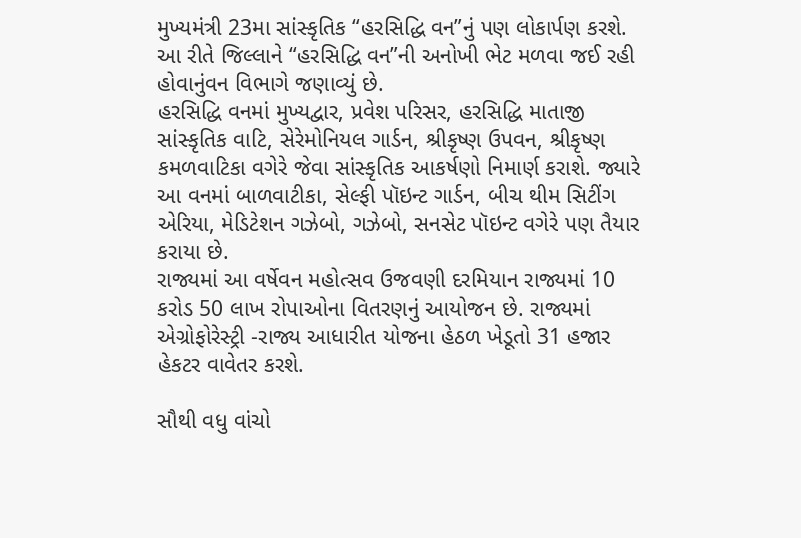મુખ્યમંત્રી 23મા સાંસ્કૃતિક “હરસિદ્ધિ વન”નું પણ લોકાર્પણ કરશે. આ રીતે જિલ્લાને “હરસિદ્ધિ વન”ની અનોખી ભેટ મળવા જઈ રહી હોવાનુંવન વિભાગે જણાવ્યું છે.
હરસિદ્ધિ વનમાં મુખ્યદ્વાર, પ્રવેશ પરિસર, હરસિદ્ધિ માતાજી સાંસ્કૃતિક વાટિ, સેરેમોનિયલ ગાર્ડન, શ્રીકૃષ્ણ ઉપવન, શ્રીકૃષ્ણ કમળવાટિકા વગેરે જેવા સાંસ્કૃતિક આકર્ષણો નિમાર્ણ કરાશે. જ્યારે આ વનમાં બાળવાટીકા, સેલ્ફી પૉઇન્ટ ગાર્ડન, બીચ થીમ સિટીંગ એરિયા, મેડિટેશન ગઝેબો, ગઝેબો, સનસેટ પૉઇન્ટ વગેરે પણ તૈયાર કરાયા છે.
રાજ્યમાં આ વર્ષેવન મહોત્સવ ઉજવણી દરમિયાન રાજ્યમાં 10 કરોડ 50 લાખ રોપાઓના વિતરણનું આયોજન છે. રાજ્યમાં એગ્રોફોરેસ્ટ્રી -રાજ્ય આધારીત યોજના હેઠળ ખેડૂતો 31 હજાર હેકટર વાવેતર કરશે.

સૌથી વધુ વાંચો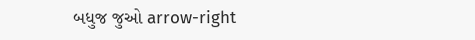બધુજ જુઓ arrow-right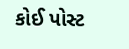કોઈ પોસ્ટ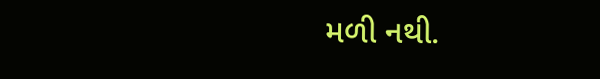મળી નથી.